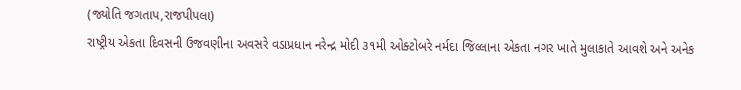(જ્યોતિ જગતાપ,રાજપીપલા)
રાષ્ટ્રીય એકતા દિવસની ઉજવણીના અવસરે વડાપ્રધાન નરેન્દ્ર મોદી ૩૧મી ઓક્ટોબરે નર્મદા જિલ્લાના એકતા નગર ખાતે મુલાકાતે આવશે અને અનેક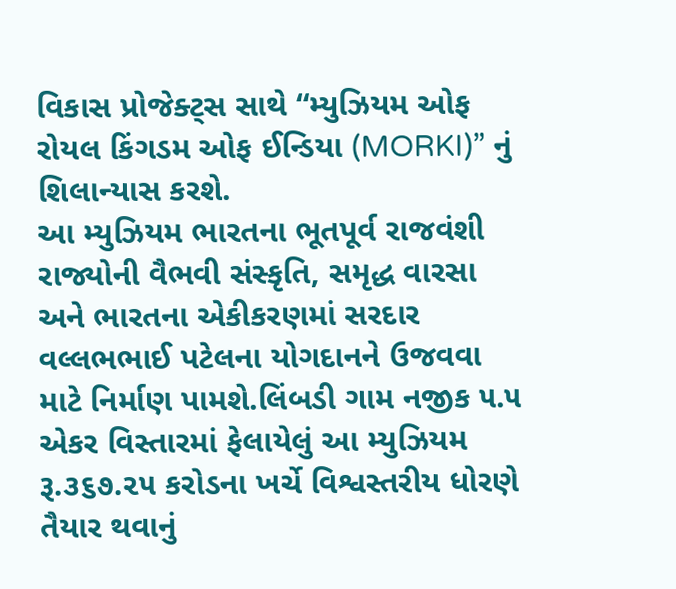વિકાસ પ્રોજેક્ટ્સ સાથે “મ્યુઝિયમ ઓફ રોયલ કિંગડમ ઓફ ઈન્ડિયા (MORKI)” નું શિલાન્યાસ કરશે.
આ મ્યુઝિયમ ભારતના ભૂતપૂર્વ રાજવંશી રાજ્યોની વૈભવી સંસ્કૃતિ, સમૃદ્ધ વારસા અને ભારતના એકીકરણમાં સરદાર વલ્લભભાઈ પટેલના યોગદાનને ઉજવવા માટે નિર્માણ પામશે.લિંબડી ગામ નજીક ૫.૫ એકર વિસ્તારમાં ફેલાયેલું આ મ્યુઝિયમ રૂ.૩૬૭.૨૫ કરોડના ખર્ચે વિશ્વસ્તરીય ધોરણે તૈયાર થવાનું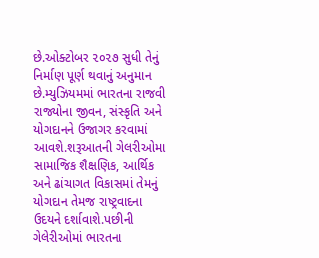છે.ઓક્ટોબર ૨૦૨૭ સુધી તેનું નિર્માણ પૂર્ણ થવાનું અનુમાન છે.મ્યુઝિયમમાં ભારતના રાજવી રાજ્યોના જીવન, સંસ્કૃતિ અને યોગદાનને ઉજાગર કરવામાં આવશે.શરૂઆતની ગેલરીઓમા સામાજિક શૈક્ષણિક, આર્થિક અને ઢાંચાગત વિકાસમાં તેમનું યોગદાન તેમજ રાષ્ટ્રવાદના ઉદયને દર્શાવાશે.પછીની ગેલેરીઓમાં ભારતના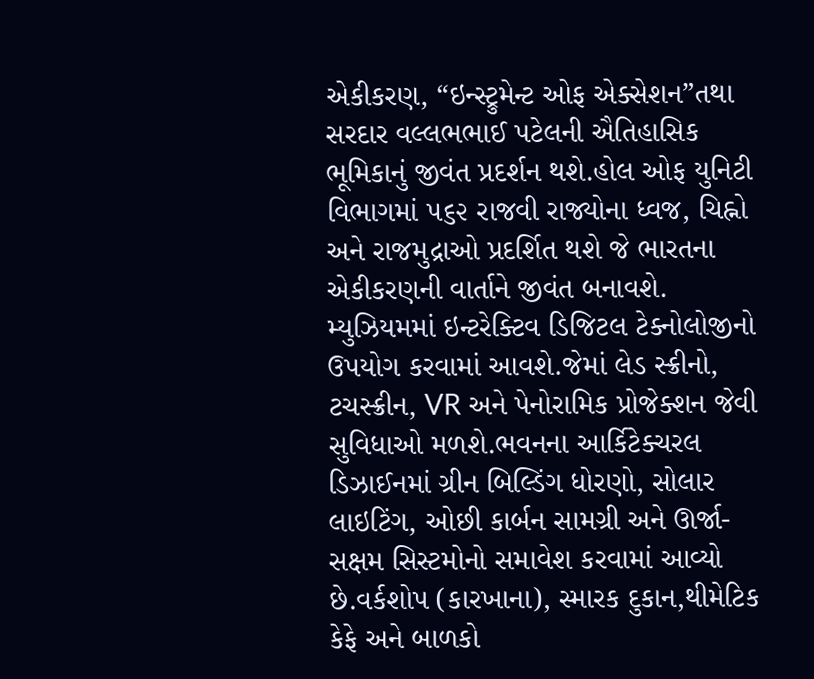એકીકરણ, “ઇન્સ્ટ્રુમેન્ટ ઓફ એક્સેશન”તથા સરદાર વલ્લભભાઈ પટેલની ઐતિહાસિક ભૂમિકાનું જીવંત પ્રદર્શન થશે.હોલ ઓફ યુનિટી વિભાગમાં ૫૬૨ રાજવી રાજ્યોના ધ્વજ, ચિહ્નો અને રાજમુદ્રાઓ પ્રદર્શિત થશે જે ભારતના એકીકરણની વાર્તાને જીવંત બનાવશે.
મ્યુઝિયમમાં ઇન્ટરેક્ટિવ ડિજિટલ ટેક્નોલોજીનો ઉપયોગ કરવામાં આવશે.જેમાં લેડ સ્ક્રીનો, ટચસ્ક્રીન, VR અને પેનોરામિક પ્રોજેક્શન જેવી સુવિધાઓ મળશે.ભવનના આર્કિટેક્ચરલ ડિઝાઈનમાં ગ્રીન બિલ્ડિંગ ધોરણો, સોલાર લાઇટિંગ, ઓછી કાર્બન સામગ્રી અને ઊર્જા-સક્ષમ સિસ્ટમોનો સમાવેશ કરવામાં આવ્યો છે.વર્કશોપ (કારખાના), સ્મારક દુકાન,થીમેટિક કેફે અને બાળકો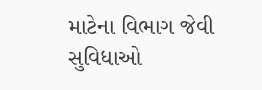માટેના વિભાગ જેવી સુવિધાઓ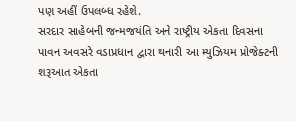પણ અહીં ઉપલબ્ધ રહેશે.
સરદાર સાહેબની જન્મજયંતિ અને રાષ્ટ્રીય એકતા દિવસના પાવન અવસરે વડાપ્રધાન દ્વારા થનારી આ મ્યુઝિયમ પ્રોજેક્ટની શરૂઆત એકતા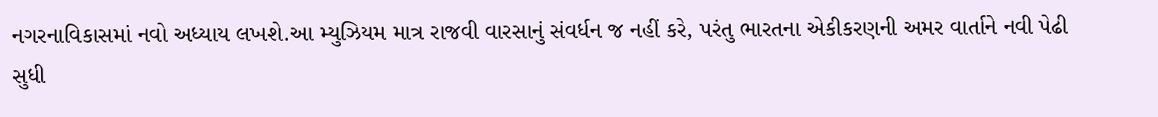નગરનાવિકાસમાં નવો અધ્યાય લખશે.આ મ્યુઝિયમ માત્ર રાજવી વારસાનું સંવર્ધન જ નહીં કરે, પરંતુ ભારતના એકીકરણની અમર વાર્તાને નવી પેઢી સુધી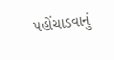પહોંચાડવાનું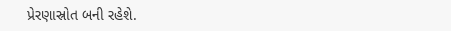પ્રેરણાસ્રોત બની રહેશે.